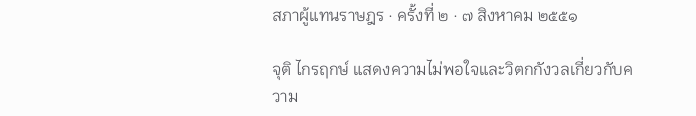สภาผู้แทนราษฎร · ครั้งที่ ๒ · ๗ สิงหาคม ๒๕๕๑

จุติ ไกรฤกษ์ แสดงความไม่พอใจและวิตกกังวลเกี่ยวกับความ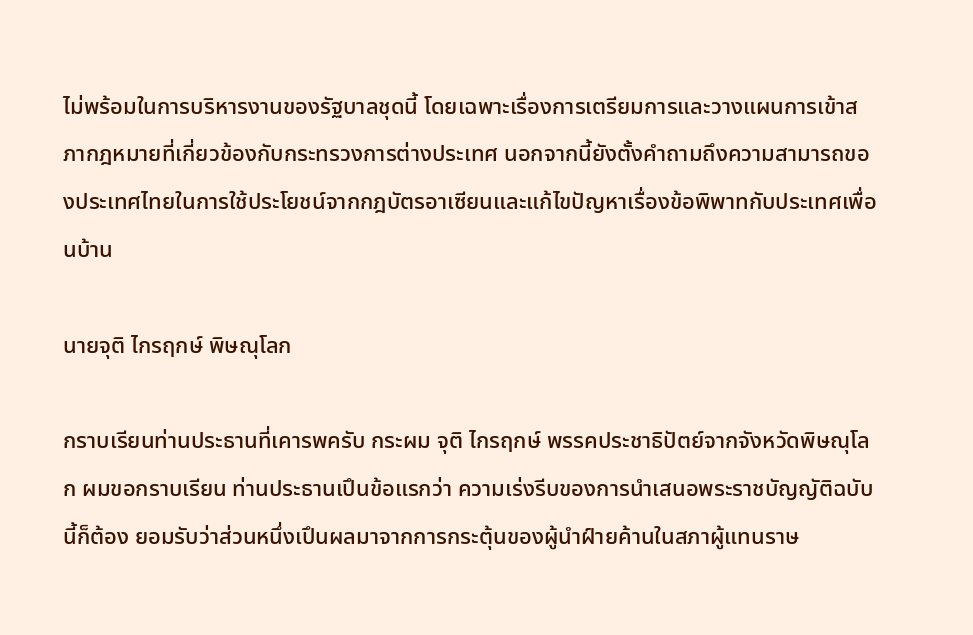ไม่พร้อมในการบริหารงานของรัฐบาลชุดนี้ โดยเฉพาะเรื่องการเตรียมการและวางแผนการเข้าสภากฎหมายที่เกี่ยวข้องกับกระทรวงการต่างประเทศ นอกจากนี้ยังตั้งคำถามถึงความสามารถของประเทศไทยในการใช้ประโยชน์จากกฎบัตรอาเซียนและแก้ไขปัญหาเรื่องข้อพิพาทกับประเทศเพื่อนบ้าน

นายจุติ ไกรฤกษ์ พิษณุโลก

กราบเรียนท่านประธานที่เคารพครับ กระผม จุติ ไกรฤกษ์ พรรคประชาธิปัตย์จากจังหวัดพิษณุโลก ผมขอกราบเรียน ท่านประธานเปึนข้อแรกว่า ความเร่งรีบของการนําเสนอพระราชบัญญัติฉบับนี้ก็ต้อง ยอมรับว่าส่วนหนึ่งเปึนผลมาจากการกระตุ้นของผู้นําฝ์ายค้านในสภาผู้แทนราษ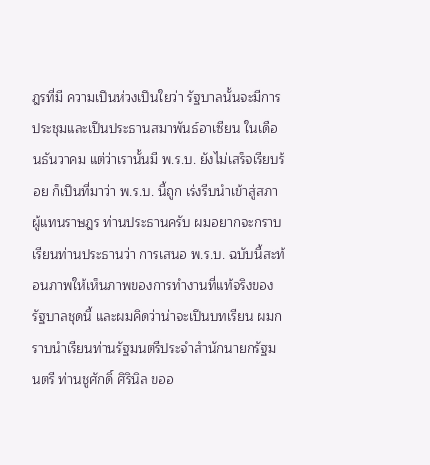ฎรที่มี ความเปึนห่วงเปึนใยว่า รัฐบาลนั้นจะมีการประชุมและเปึนประธานสมาพันธ์อาเซียน ในเดือนธันวาคม แต่ว่าเรานั้นมี พ.ร.บ. ยังไม่เสร็จเรียบร้อย ก็เปึนที่มาว่า พ.ร.บ. นี้ถูก เร่งรีบนําเข้าสู่สภาผู้แทนราษฎร ท่านประธานครับ ผมอยากจะกราบเรียนท่านประธานว่า การเสนอ พ.ร.บ. ฉบับนี้สะท้อนภาพให้เห็นภาพของการทํางานที่แท้จริงของรัฐบาลชุดนี้ และผมคิดว่าน่าจะเปึนบทเรียน ผมกราบนําเรียนท่านรัฐมนตรีประจําสํานักนายกรัฐมนตรี ท่านชูศักดิ์ ศิรินิล ขออ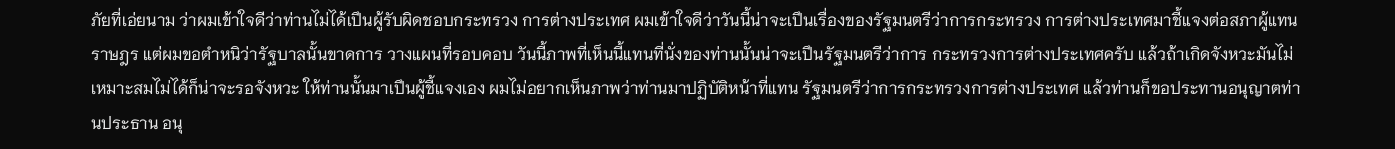ภัยที่เอ่ยนาม ว่าผมเข้าใจดีว่าท่านไม่ได้เปึนผู้รับผิดชอบกระทรวง การต่างประเทศ ผมเข้าใจดีว่าวันนี้น่าจะเปึนเรื่องของรัฐมนตรีว่าการกระทรวง การต่างประเทศมาชี้แจงต่อสภาผู้แทนราษฎร แต่ผมขอตําหนิว่ารัฐบาลนั้นขาดการ วางแผนที่รอบคอบ วันนี้ภาพที่เห็นนี้แทนที่นั่งของท่านนั้นน่าจะเปึนรัฐมนตรีว่าการ กระทรวงการต่างประเทศครับ แล้วถ้าเกิดจังหวะมันไม่เหมาะสมไม่ได้ก็น่าจะรอจังหวะ ให้ท่านนั้นมาเปึนผู้ชี้แจงเอง ผมไม่อยากเห็นภาพว่าท่านมาปฏิบัติหน้าที่แทน รัฐมนตรีว่าการกระทรวงการต่างประเทศ แล้วท่านก็ขอประทานอนุญาตท่านประธาน อนุ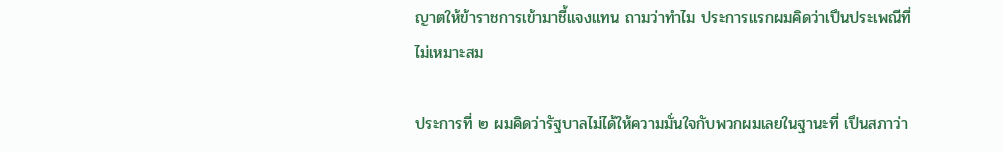ญาตให้ข้าราชการเข้ามาชี้แจงแทน ถามว่าทําไม ประการแรกผมคิดว่าเปึนประเพณีที่ ไม่เหมาะสม

ประการที่ ๒ ผมคิดว่ารัฐบาลไม่ได้ให้ความมั่นใจกับพวกผมเลยในฐานะที่ เปึนสภาว่า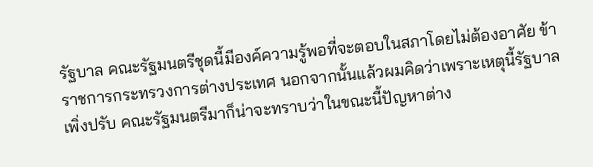รัฐบาล คณะรัฐมนตรีชุดนี้มีองค์ความรู้พอที่จะตอบในสภาโดยไม่ต้องอาศัย ข้าราชการกระทรวงการต่างประเทศ นอกจากนั้นแล้วผมคิดว่าเพราะเหตุนี้รัฐบาลเพิ่งปรับ คณะรัฐมนตรีมาก็น่าจะทราบว่าในขณะนี้ปัญหาต่าง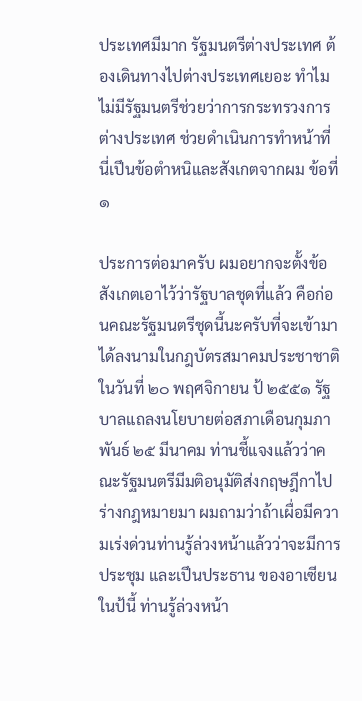ประเทศมีมาก รัฐมนตรีต่างประเทศ ต้องเดินทางไปต่างประเทศเยอะ ทําไมไม่มีรัฐมนตรีช่วยว่าการกระทรวงการต่างประเทศ ช่วยดําเนินการทําหน้าที่ นี่เปึนข้อตําหนิและสังเกตจากผม ข้อที่ ๑

ประการต่อมาครับ ผมอยากจะตั้งข้อสังเกตเอาไว้ว่ารัฐบาลชุดที่แล้ว คือก่อนคณะรัฐมนตรีชุดนี้นะครับที่จะเข้ามา ได้ลงนามในกฎบัตรสมาคมประชาชาติ ในวันที่ ๒๐ พฤศจิกายน ป้ ๒๕๕๑ รัฐบาลแถลงนโยบายต่อสภาเดือนกุมภาพันธ์ ๒๕ มีนาคม ท่านชี้แจงแล้วว่าคณะรัฐมนตรีมีมติอนุมัติส่งกฤษฎีกาไปร่างกฎหมายมา ผมถามว่าถ้าเผื่อมีความเร่งด่วนท่านรู้ล่วงหน้าแล้วว่าจะมีการประชุม และเปึนประธาน ของอาเซียนในป้นี้ ท่านรู้ล่วงหน้า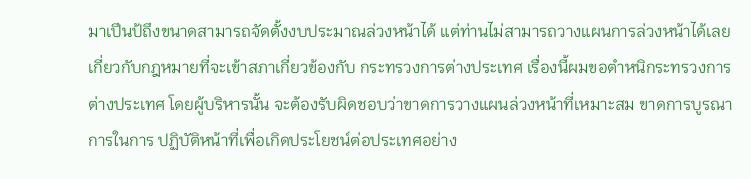มาเปึนป้ถึงขนาดสามารถจัดตั้งงบประมาณล่วงหน้าได้ แต่ท่านไม่สามารถวางแผนการล่วงหน้าได้เลยเกี่ยวกับกฎหมายที่จะเข้าสภาเกี่ยวข้องกับ กระทรวงการต่างประเทศ เรื่องนี้ผมขอตําหนิกระทรวงการต่างประเทศ โดยผู้บริหารนั้น จะต้องรับผิดชอบว่าขาดการวางแผนล่วงหน้าที่เหมาะสม ขาดการบูรณาการในการ ปฏิบัติหน้าที่เพื่อเกิดประโยชน์ต่อประเทศอย่าง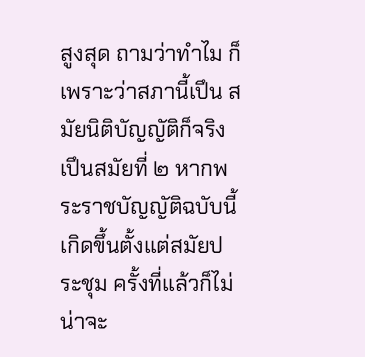สูงสุด ถามว่าทําไม ก็เพราะว่าสภานี้เปึน สมัยนิติบัญญัติก็จริง เปึนสมัยที่ ๒ หากพระราชบัญญัติฉบับนี้เกิดขึ้นตั้งแต่สมัยประชุม ครั้งที่แล้วก็ไม่น่าจะ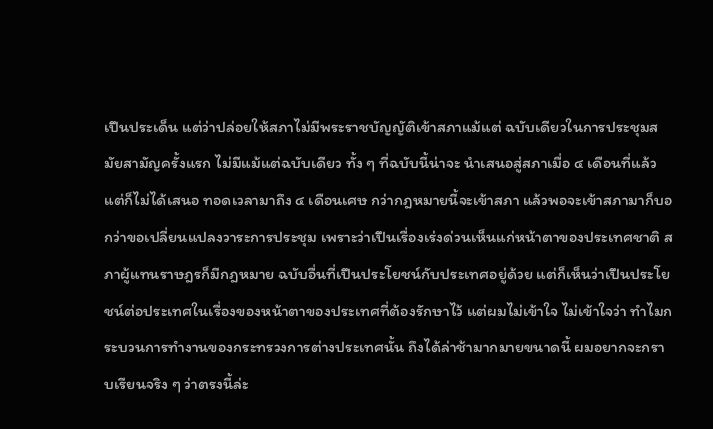เปึนประเด็น แต่ว่าปล่อยให้สภาไม่มีพระราชบัญญัติเข้าสภาแม้แต่ ฉบับเดียวในการประชุมสมัยสามัญครั้งแรก ไม่มีแม้แต่ฉบับเดียว ทั้ง ๆ ที่ฉบับนี้น่าจะ นําเสนอสู่สภาเมื่อ ๔ เดือนที่แล้ว แต่ก็ไม่ได้เสนอ ทอดเวลามาถึง ๔ เดือนเศษ กว่ากฎหมายนี้จะเข้าสภา แล้วพอจะเข้าสภามาก็บอกว่าขอเปลี่ยนแปลงวาระการประชุม เพราะว่าเปึนเรื่องเร่งด่วนเห็นแก่หน้าตาของประเทศชาติ สภาผู้แทนราษฎรก็มีกฎหมาย ฉบับอื่นที่เปึนประโยชน์กับประเทศอยู่ด้วย แต่ก็เห็นว่าเปึนประโยชน์ต่อประเทศในเรื่องของหน้าตาของประเทศที่ต้องรักษาไว้ แต่ผมไม่เข้าใจ ไม่เข้าใจว่า ทําไมกระบวนการทํางานของกระทรวงการต่างประเทศนั้น ถึงได้ล่าช้ามากมายขนาดนี้ ผมอยากจะกราบเรียนจริง ๆ ว่าตรงนี้ล่ะ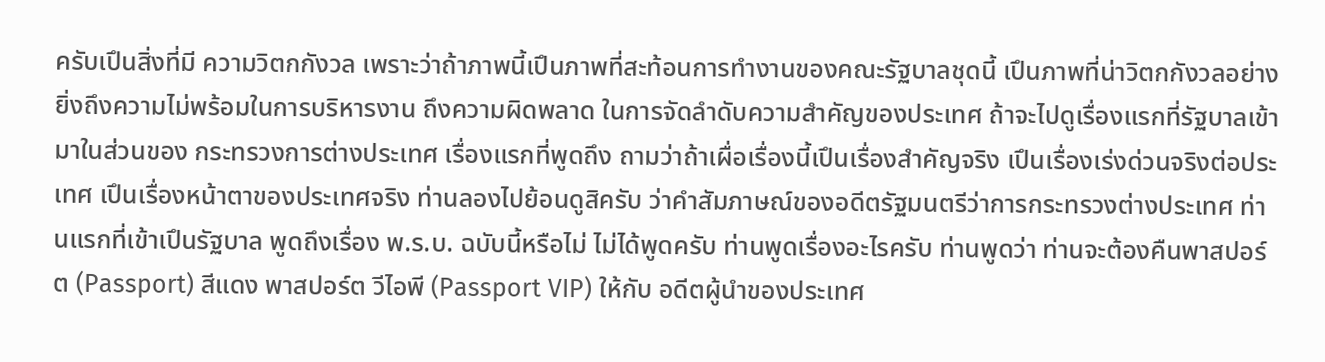ครับเปึนสิ่งที่มี ความวิตกกังวล เพราะว่าถ้าภาพนี้เปึนภาพที่สะท้อนการทํางานของคณะรัฐบาลชุดนี้ เปึนภาพที่น่าวิตกกังวลอย่างยิ่งถึงความไม่พร้อมในการบริหารงาน ถึงความผิดพลาด ในการจัดลําดับความสําคัญของประเทศ ถ้าจะไปดูเรื่องแรกที่รัฐบาลเข้ามาในส่วนของ กระทรวงการต่างประเทศ เรื่องแรกที่พูดถึง ถามว่าถ้าเผื่อเรื่องนี้เปึนเรื่องสําคัญจริง เปึนเรื่องเร่งด่วนจริงต่อประเทศ เปึนเรื่องหน้าตาของประเทศจริง ท่านลองไปย้อนดูสิครับ ว่าคําสัมภาษณ์ของอดีตรัฐมนตรีว่าการกระทรวงต่างประเทศ ท่านแรกที่เข้าเปึนรัฐบาล พูดถึงเรื่อง พ.ร.บ. ฉบับนี้หรือไม่ ไม่ได้พูดครับ ท่านพูดเรื่องอะไรครับ ท่านพูดว่า ท่านจะต้องคืนพาสปอร์ต (Passport) สีแดง พาสปอร์ต วีไอพี (Passport VIP) ให้กับ อดีตผู้นําของประเทศ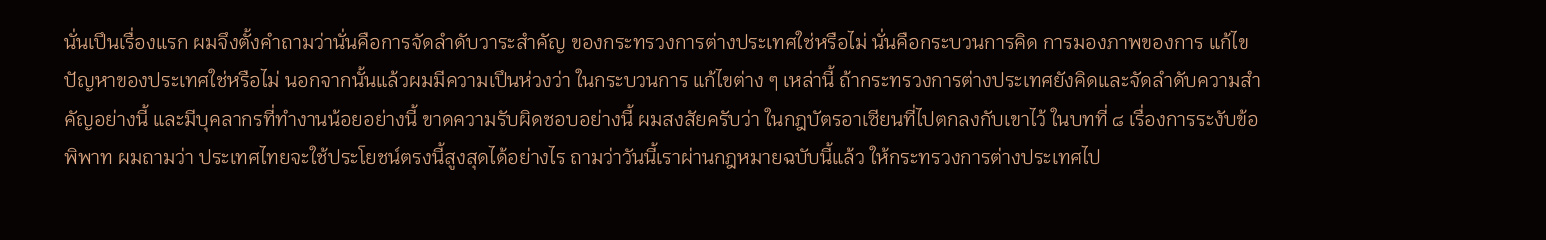นั่นเปึนเรื่องแรก ผมจึงตั้งคําถามว่านั่นคือการจัดลําดับวาระสําคัญ ของกระทรวงการต่างประเทศใช่หรือไม่ นั่นคือกระบวนการคิด การมองภาพของการ แก้ไขปัญหาของประเทศใช่หรือไม่ นอกจากนั้นแล้วผมมีความเปึนห่วงว่า ในกระบวนการ แก้ไขต่าง ๆ เหล่านี้ ถ้ากระทรวงการต่างประเทศยังคิดและจัดลําดับความสําคัญอย่างนี้ และมีบุคลากรที่ทํางานน้อยอย่างนี้ ขาดความรับผิดชอบอย่างนี้ ผมสงสัยครับว่า ในกฎบัตรอาเซียนที่ไปตกลงกับเขาไว้ ในบทที่ ๘ เรื่องการระงับข้อพิพาท ผมถามว่า ประเทศไทยจะใช้ประโยชน์ตรงนี้สูงสุดได้อย่างไร ถามว่าวันนี้เราผ่านกฎหมายฉบับนี้แล้ว ให้กระทรวงการต่างประเทศไป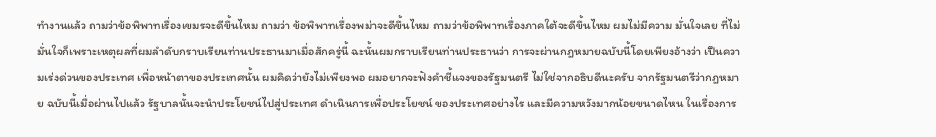ทํางานแล้ว ถามว่าข้อพิพาทเรื่องเขมรจะดีขึ้นไหม ถามว่า ข้อพิพาทเรื่องพม่าจะดีขึ้นไหม ถามว่าข้อพิพาทเรื่องภาคใต้จะดีขึ้นไหม ผมไม่มีความ มั่นใจเลย ที่ไม่มั่นใจก็เพราะเหตุผลที่ผมลําดับกราบเรียนท่านประธานมาเมื่อสักครู่นี้ ฉะนั้นผมกราบเรียนท่านประธานว่า การจะผ่านกฎหมายฉบับนี้โดยเพียงอ้างว่า เปึนความเร่งด่วนของประเทศ เพื่อหน้าตาของประเทศนั้น ผมคิดว่ายังไม่เพียงพอ ผมอยากจะฟังคําชี้แจงของรัฐมนตรี ไม่ใช่จากอธิบดีนะครับ จากรัฐมนตรีว่ากฎหมาย ฉบับนี้เมื่อผ่านไปแล้ว รัฐบาลนั้นจะนําประโยชน์ไปสู่ประเทศ ดําเนินการเพื่อประโยชน์ ของประเทศอย่างไร และมีความหวังมากน้อยขนาดไหน ในเรื่องการ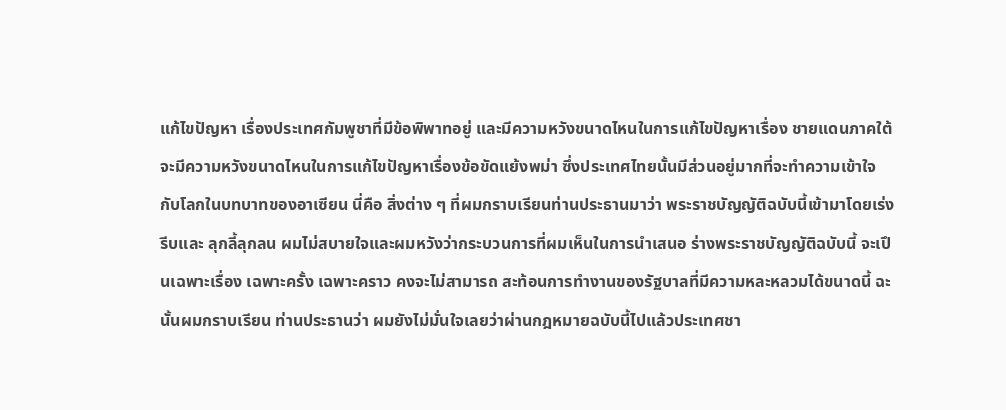แก้ไขปัญหา เรื่องประเทศกัมพูชาที่มีข้อพิพาทอยู่ และมีความหวังขนาดไหนในการแก้ไขปัญหาเรื่อง ชายแดนภาคใต้ จะมีความหวังขนาดไหนในการแก้ไขปัญหาเรื่องข้อขัดแย้งพม่า ซึ่งประเทศไทยนั้นมีส่วนอยู่มากที่จะทําความเข้าใจกับโลกในบทบาทของอาเซียน นี่คือ สิ่งต่าง ๆ ที่ผมกราบเรียนท่านประธานมาว่า พระราชบัญญัติฉบับนี้เข้ามาโดยเร่งรีบและ ลุกลี้ลุกลน ผมไม่สบายใจและผมหวังว่ากระบวนการที่ผมเห็นในการนําเสนอ ร่างพระราชบัญญัติฉบับนี้ จะเปึนเฉพาะเรื่อง เฉพาะครั้ง เฉพาะคราว คงจะไม่สามารถ สะท้อนการทํางานของรัฐบาลที่มีความหละหลวมได้ขนาดนี้ ฉะนั้นผมกราบเรียน ท่านประธานว่า ผมยังไม่มั่นใจเลยว่าผ่านกฎหมายฉบับนี้ไปแล้วประเทศชา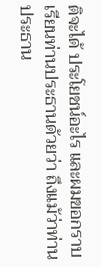ติจะได้ ประโยชน์อะไร และผมขอกราบเรียนท่านประธานด้วยว่า ถึงแม้ว่าท่านประธาน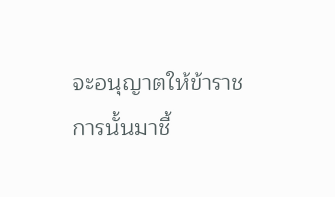จะอนุญาตให้ข้าราชการนั้นมาชี้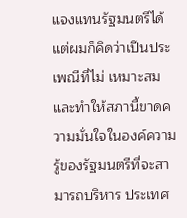แจงแทนรัฐมนตรีได้ แต่ผมก็คิดว่าเปึนประเพณีที่ไม่ เหมาะสม และทําให้สภานี้ขาดความมั่นใจในองค์ความรู้ของรัฐมนตรีที่จะสามารถบริหาร ประเทศ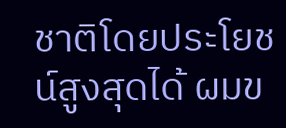ชาติโดยประโยชน์สูงสุดได้ ผมข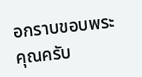อกราบขอบพระคุณครับ